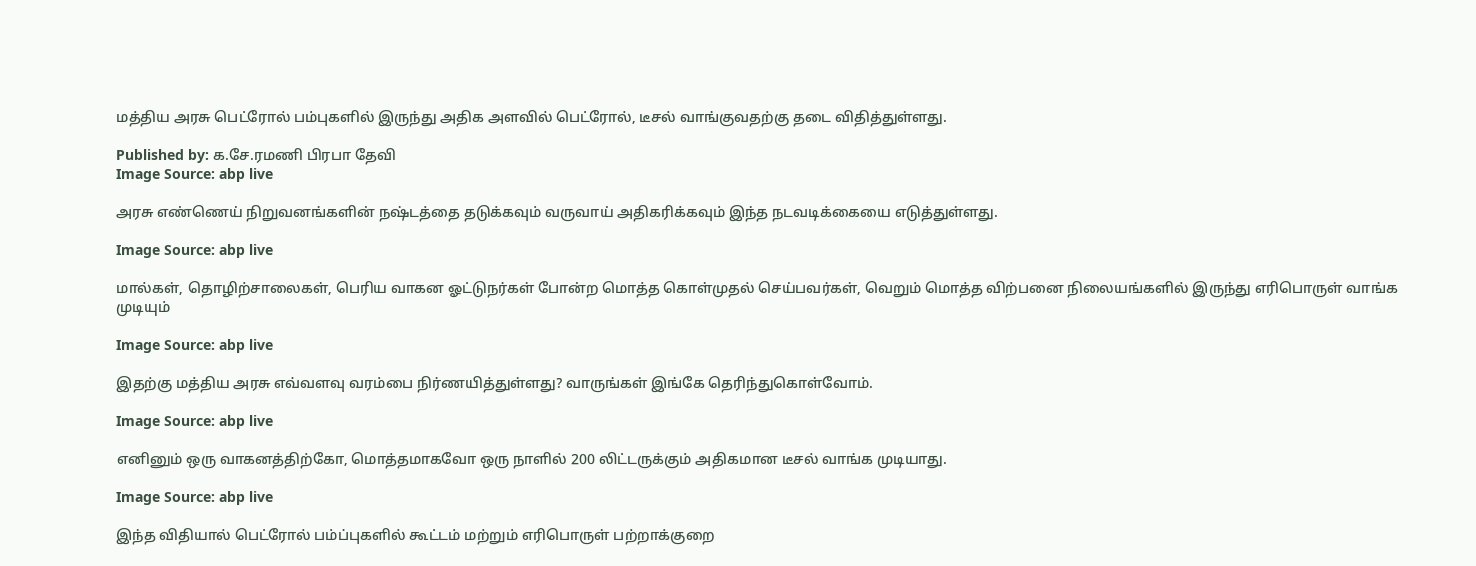மத்திய அரசு பெட்ரோல் பம்புகளில் இருந்து அதிக அளவில் பெட்ரோல், டீசல் வாங்குவதற்கு தடை விதித்துள்ளது.

Published by: க.சே.ரமணி பிரபா தேவி
Image Source: abp live

அரசு எண்ணெய் நிறுவனங்களின் நஷ்டத்தை தடுக்கவும் வருவாய் அதிகரிக்கவும் இந்த நடவடிக்கையை எடுத்துள்ளது.

Image Source: abp live

மால்கள், தொழிற்சாலைகள், பெரிய வாகன ஓட்டுநர்கள் போன்ற மொத்த கொள்முதல் செய்பவர்கள், வெறும் மொத்த விற்பனை நிலையங்களில் இருந்து எரிபொருள் வாங்க முடியும்

Image Source: abp live

இதற்கு மத்திய அரசு எவ்வளவு வரம்பை நிர்ணயித்துள்ளது? வாருங்கள் இங்கே தெரிந்துகொள்வோம்.

Image Source: abp live

எனினும் ஒரு வாகனத்திற்கோ, மொத்தமாகவோ ஒரு நாளில் 200 லிட்டருக்கும் அதிகமான டீசல் வாங்க முடியாது.

Image Source: abp live

இந்த விதியால் பெட்ரோல் பம்ப்புகளில் கூட்டம் மற்றும் எரிபொருள் பற்றாக்குறை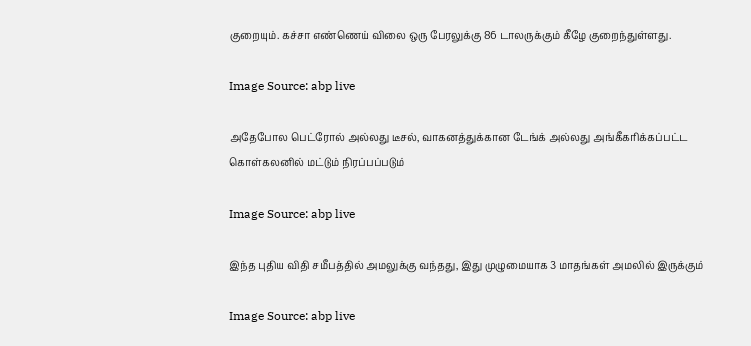குறையும். கச்சா எண்ணெய் விலை ஒரு பேரலுக்கு 86 டாலருக்கும் கீழே குறைந்துள்ளது.

Image Source: abp live

அதேபோல பெட்ரோல் அல்லது டீசல், வாகனத்துக்கான டேங்க் அல்லது அங்கீகரிக்கப்பட்ட கொள்கலனில் மட்டும் நிரப்பப்படும்

Image Source: abp live

இந்த புதிய விதி சமீபத்தில் அமலுக்கு வந்தது, இது முழுமையாக 3 மாதங்கள் அமலில் இருக்கும்

Image Source: abp live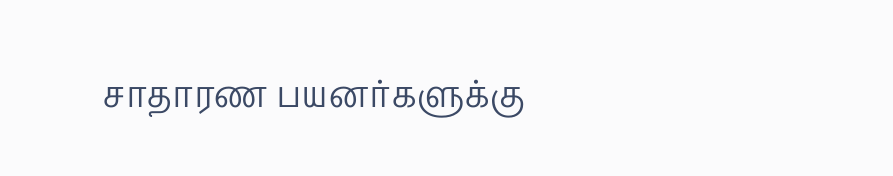சாதாரண பயனர்களுக்கு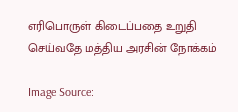எரிபொருள் கிடைப்பதை உறுதி செய்வதே மத்திய அரசின் நோக்கம்

Image Source: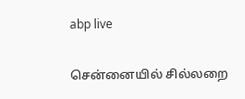abp live

சென்னையில் சில்லறை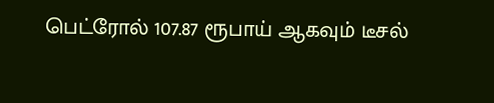பெட்ரோல் 107.87 ரூபாய் ஆகவும் டீசல்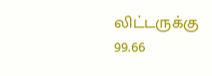லிட்டருக்கு 99.66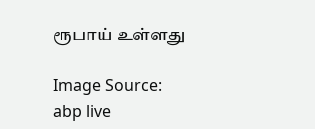ரூபாய் உள்ளது

Image Source: abp live